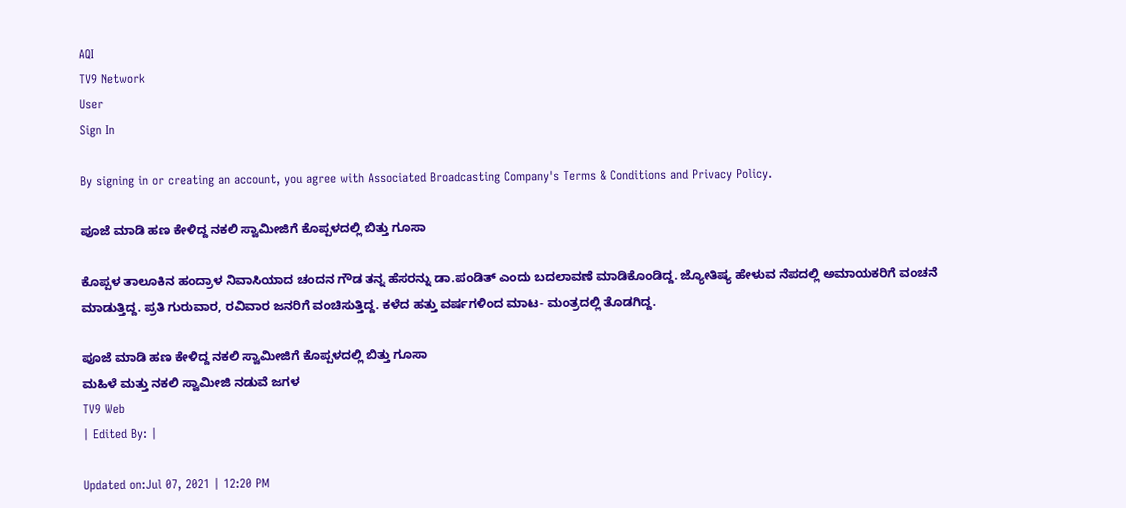AQI
TV9 Network
User
Sign In

By signing in or creating an account, you agree with Associated Broadcasting Company's Terms & Conditions and Privacy Policy.

ಪೂಜೆ ಮಾಡಿ ಹಣ ಕೇಳಿದ್ದ ನಕಲಿ ಸ್ವಾಮೀಜಿಗೆ ಕೊಪ್ಪಳದಲ್ಲಿ ಬಿತ್ತು ಗೂಸಾ

ಕೊಪ್ಪಳ ತಾಲೂಕಿನ ಹಂದ್ರಾಳ ನಿವಾಸಿಯಾದ ಚಂದನ ಗೌಡ ತನ್ನ ಹೆಸರನ್ನು ಡಾ.ಪಂಡಿತ್ ಎಂದು ಬದಲಾವಣೆ ಮಾಡಿಕೊಂಡಿದ್ದ. ಜ್ಯೋತಿಷ್ಯ ಹೇಳುವ ನೆಪದಲ್ಲಿ ಅಮಾಯಕರಿಗೆ ವಂಚನೆ ಮಾಡುತ್ತಿದ್ದ. ಪ್ರತಿ ಗುರುವಾರ, ರವಿವಾರ ಜನರಿಗೆ ವಂಚಿಸುತ್ತಿದ್ದ. ಕಳೆದ ಹತ್ತು ವರ್ಷಗಳಿಂದ ಮಾಟ- ಮಂತ್ರದಲ್ಲಿ ತೊಡಗಿದ್ದ.

ಪೂಜೆ ಮಾಡಿ ಹಣ ಕೇಳಿದ್ದ ನಕಲಿ ಸ್ವಾಮೀಜಿಗೆ ಕೊಪ್ಪಳದಲ್ಲಿ ಬಿತ್ತು ಗೂಸಾ
ಮಹಿಳೆ ಮತ್ತು ನಕಲಿ ಸ್ವಾಮೀಜಿ ನಡುವೆ ಜಗಳ
TV9 Web
| Edited By: |

Updated on:Jul 07, 2021 | 12:20 PM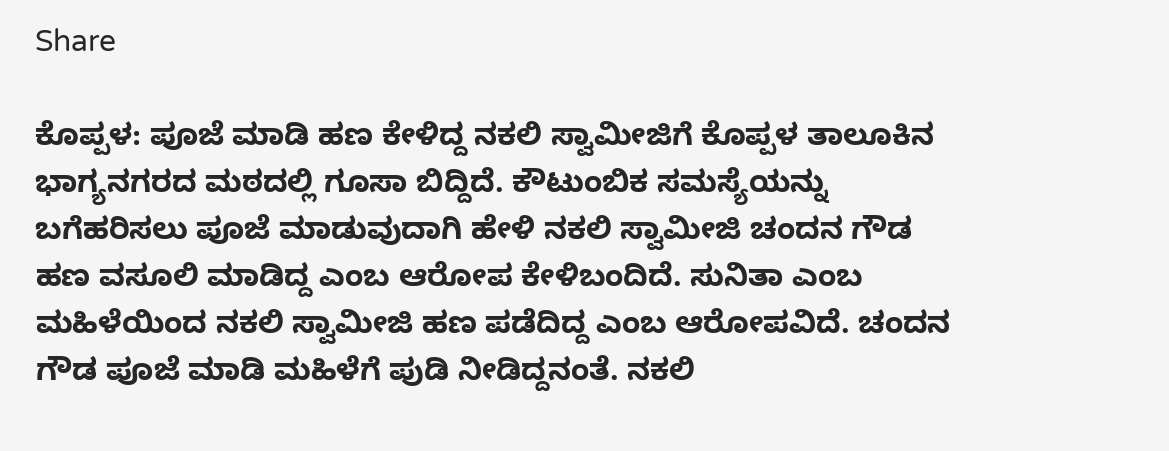Share

ಕೊಪ್ಪಳ: ಪೂಜೆ ಮಾಡಿ ಹಣ ಕೇಳಿದ್ದ ನಕಲಿ ಸ್ವಾಮೀಜಿಗೆ ಕೊಪ್ಪಳ ತಾಲೂಕಿನ ಭಾಗ್ಯನಗರದ ಮಠದಲ್ಲಿ ಗೂಸಾ ಬಿದ್ದಿದೆ. ಕೌಟುಂಬಿಕ ಸಮಸ್ಯೆಯನ್ನು ಬಗೆಹರಿಸಲು ಪೂಜೆ ಮಾಡುವುದಾಗಿ ಹೇಳಿ ನಕಲಿ ಸ್ವಾಮೀಜಿ ಚಂದನ ಗೌಡ ಹಣ ವಸೂಲಿ ಮಾಡಿದ್ದ ಎಂಬ ಆರೋಪ ಕೇಳಿಬಂದಿದೆ. ಸುನಿತಾ ಎಂಬ ಮಹಿಳೆಯಿಂದ ನಕಲಿ ಸ್ವಾಮೀಜಿ ಹಣ ಪಡೆದಿದ್ದ ಎಂಬ ಆರೋಪವಿದೆ. ಚಂದನ ಗೌಡ ಪೂಜೆ ಮಾಡಿ ಮಹಿಳೆಗೆ ಪುಡಿ ನೀಡಿದ್ದನಂತೆ. ನಕಲಿ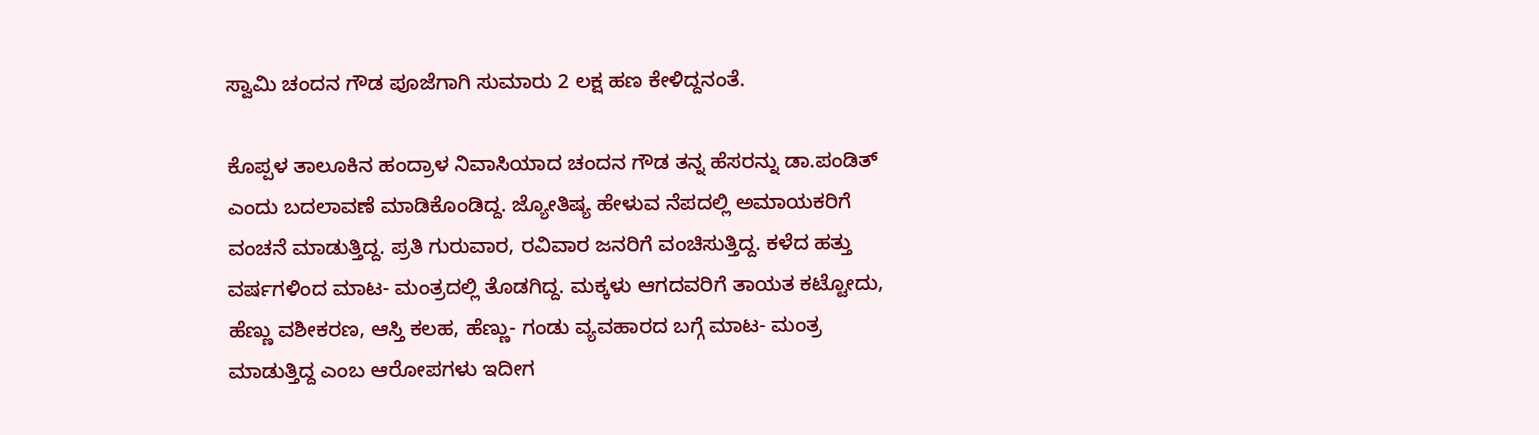ಸ್ವಾಮಿ ಚಂದನ ಗೌಡ ಪೂಜೆಗಾಗಿ ಸುಮಾರು 2 ಲಕ್ಷ ಹಣ ಕೇಳಿದ್ದನಂತೆ.

ಕೊಪ್ಪಳ ತಾಲೂಕಿನ ಹಂದ್ರಾಳ ನಿವಾಸಿಯಾದ ಚಂದನ ಗೌಡ ತನ್ನ ಹೆಸರನ್ನು ಡಾ.ಪಂಡಿತ್ ಎಂದು ಬದಲಾವಣೆ ಮಾಡಿಕೊಂಡಿದ್ದ. ಜ್ಯೋತಿಷ್ಯ ಹೇಳುವ ನೆಪದಲ್ಲಿ ಅಮಾಯಕರಿಗೆ ವಂಚನೆ ಮಾಡುತ್ತಿದ್ದ. ಪ್ರತಿ ಗುರುವಾರ, ರವಿವಾರ ಜನರಿಗೆ ವಂಚಿಸುತ್ತಿದ್ದ. ಕಳೆದ ಹತ್ತು ವರ್ಷಗಳಿಂದ ಮಾಟ- ಮಂತ್ರದಲ್ಲಿ ತೊಡಗಿದ್ದ. ಮಕ್ಕಳು ಆಗದವರಿಗೆ ತಾಯತ ಕಟ್ಟೋದು, ಹೆಣ್ಣು ವಶೀಕರಣ, ಆಸ್ತಿ ಕಲಹ, ಹೆಣ್ಣು- ಗಂಡು ವ್ಯವಹಾರದ ಬಗ್ಗೆ ಮಾಟ- ಮಂತ್ರ ಮಾಡುತ್ತಿದ್ದ ಎಂಬ ಆರೋಪಗಳು ಇದೀಗ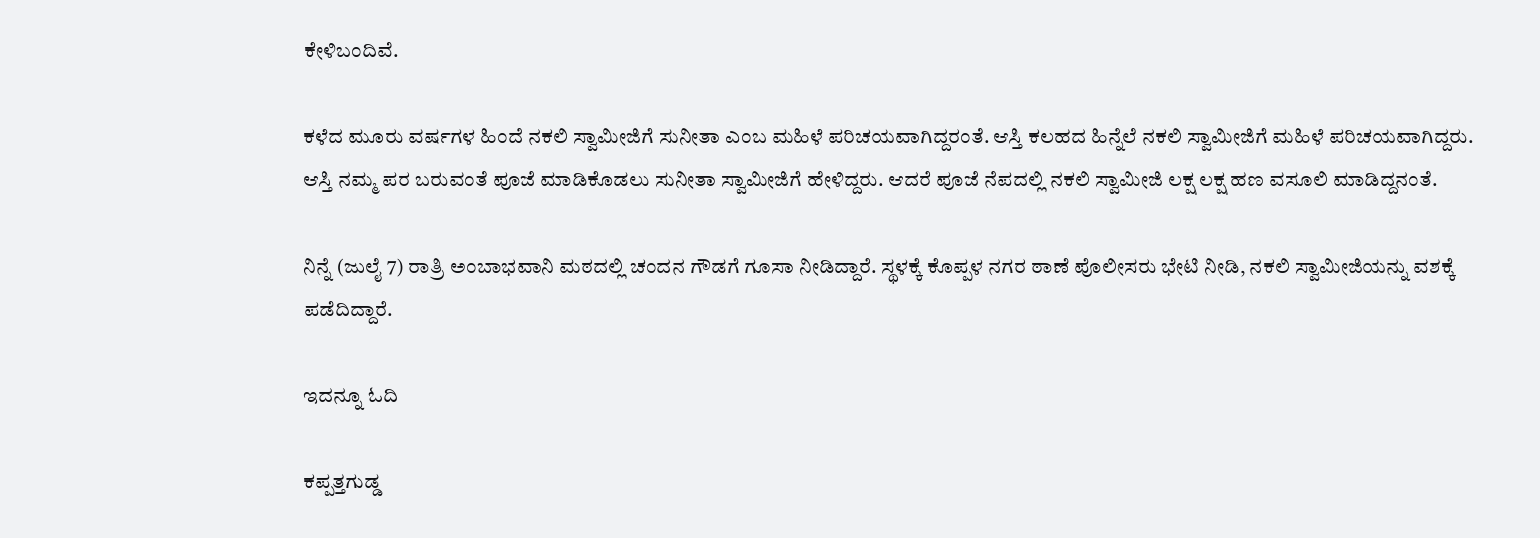ಕೇಳಿಬಂದಿವೆ.

ಕಳೆದ ಮೂರು ವರ್ಷಗಳ ಹಿಂದೆ ನಕಲಿ ಸ್ವಾಮೀಜಿಗೆ ಸುನೀತಾ ಎಂಬ ಮಹಿಳೆ ಪರಿಚಯವಾಗಿದ್ದರಂತೆ. ಆಸ್ತಿ ಕಲಹದ ಹಿನ್ನೆಲೆ ನಕಲಿ ಸ್ವಾಮೀಜಿಗೆ ಮಹಿಳೆ ಪರಿಚಯವಾಗಿದ್ದರು. ಆಸ್ತಿ ನಮ್ಮ ಪರ ಬರುವಂತೆ ಪೂಜೆ ಮಾಡಿಕೊಡಲು ಸುನೀತಾ ಸ್ವಾಮೀಜಿಗೆ ಹೇಳಿದ್ದರು. ಆದರೆ ಪೂಜೆ ನೆಪದಲ್ಲಿ ನಕಲಿ ಸ್ವಾಮೀಜಿ ಲಕ್ಷ ಲಕ್ಷ ಹಣ ವಸೂಲಿ ಮಾಡಿದ್ದನಂತೆ.

ನಿನ್ನೆ (ಜುಲೈ 7) ರಾತ್ರಿ ಅಂಬಾಭವಾನಿ ಮಠದಲ್ಲಿ ಚಂದನ ಗೌಡಗೆ ಗೂಸಾ ನೀಡಿದ್ದಾರೆ. ಸ್ಥಳಕ್ಕೆ ಕೊಪ್ಪಳ ನಗರ ಠಾಣೆ ಪೊಲೀಸರು ಭೇಟಿ ನೀಡಿ, ನಕಲಿ ಸ್ವಾಮೀಜಿಯನ್ನು ವಶಕ್ಕೆ ಪಡೆದಿದ್ದಾರೆ.

ಇದನ್ನೂ ಓದಿ

ಕಪ್ಪತ್ತಗುಡ್ಡ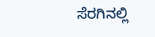ಸೆರಗಿನಲ್ಲಿ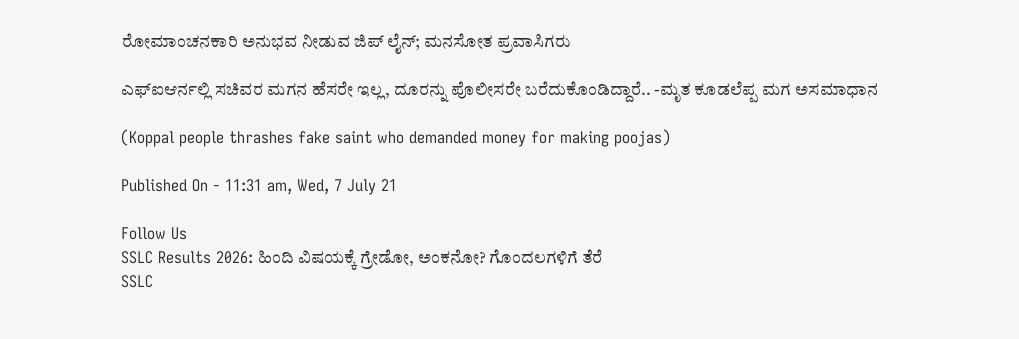ರೋಮಾಂಚನಕಾರಿ ಅನುಭವ ನೀಡುವ ಜಿಪ್ ಲೈನ್; ಮನಸೋತ ಪ್ರವಾಸಿಗರು

ಎಫ್ಐಆರ್ನಲ್ಲಿ ಸಚಿವರ ಮಗನ ಹೆಸರೇ ಇಲ್ಲ, ದೂರನ್ನು ಪೊಲೀಸರೇ ಬರೆದುಕೊಂಡಿದ್ದಾರೆ.. -ಮೃತ ಕೂಡಲೆಪ್ಪ ಮಗ ಅಸಮಾಧಾನ

(Koppal people thrashes fake saint who demanded money for making poojas)

Published On - 11:31 am, Wed, 7 July 21

Follow Us
SSLC Results 2026: ಹಿಂದಿ ವಿಷಯಕ್ಕೆ ಗ್ರೇಡೋ, ಅಂಕನೋ? ಗೊಂದಲಗಳಿಗೆ ತೆರೆ
SSLC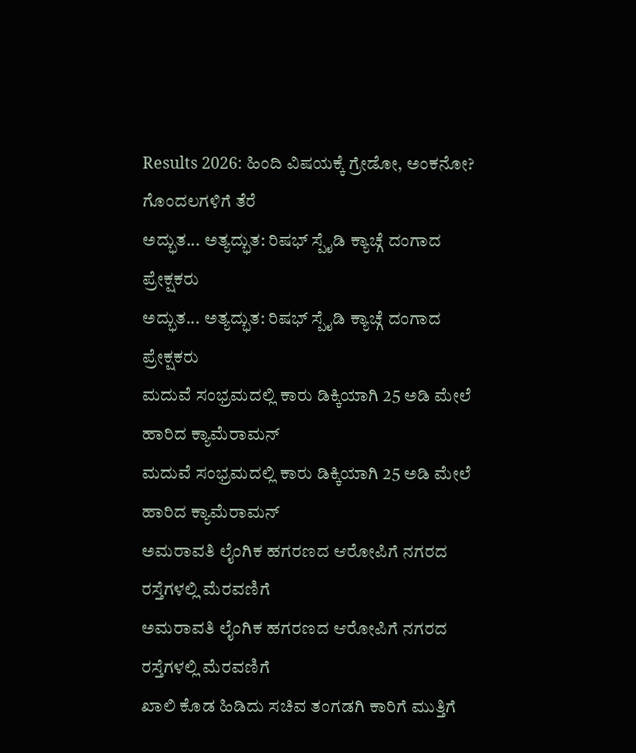Results 2026: ಹಿಂದಿ ವಿಷಯಕ್ಕೆ ಗ್ರೇಡೋ, ಅಂಕನೋ? ಗೊಂದಲಗಳಿಗೆ ತೆರೆ
ಅದ್ಭುತ... ಅತ್ಯದ್ಭುತ: ರಿಷಭ್ ಸ್ಪೈಡಿ ಕ್ಯಾಚ್ಗೆ ದಂಗಾದ ಪ್ರೇಕ್ಷಕರು
ಅದ್ಭುತ... ಅತ್ಯದ್ಭುತ: ರಿಷಭ್ ಸ್ಪೈಡಿ ಕ್ಯಾಚ್ಗೆ ದಂಗಾದ ಪ್ರೇಕ್ಷಕರು
ಮದುವೆ ಸಂಭ್ರಮದಲ್ಲಿ ಕಾರು ಡಿಕ್ಕಿಯಾಗಿ 25 ಅಡಿ ಮೇಲೆ ಹಾರಿದ ಕ್ಯಾಮೆರಾಮನ್
ಮದುವೆ ಸಂಭ್ರಮದಲ್ಲಿ ಕಾರು ಡಿಕ್ಕಿಯಾಗಿ 25 ಅಡಿ ಮೇಲೆ ಹಾರಿದ ಕ್ಯಾಮೆರಾಮನ್
ಅಮರಾವತಿ ಲೈಂಗಿಕ ಹಗರಣದ ಆರೋಪಿಗೆ ನಗರದ ರಸ್ತೆಗಳಲ್ಲಿ ಮೆರವಣಿಗೆ
ಅಮರಾವತಿ ಲೈಂಗಿಕ ಹಗರಣದ ಆರೋಪಿಗೆ ನಗರದ ರಸ್ತೆಗಳಲ್ಲಿ ಮೆರವಣಿಗೆ
ಖಾಲಿ ಕೊಡ ಹಿಡಿದು ಸಚಿವ ತಂಗಡಗಿ ಕಾರಿಗೆ ಮುತ್ತಿಗೆ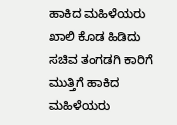ಹಾಕಿದ ಮಹಿಳೆಯರು
ಖಾಲಿ ಕೊಡ ಹಿಡಿದು ಸಚಿವ ತಂಗಡಗಿ ಕಾರಿಗೆ ಮುತ್ತಿಗೆ ಹಾಕಿದ ಮಹಿಳೆಯರು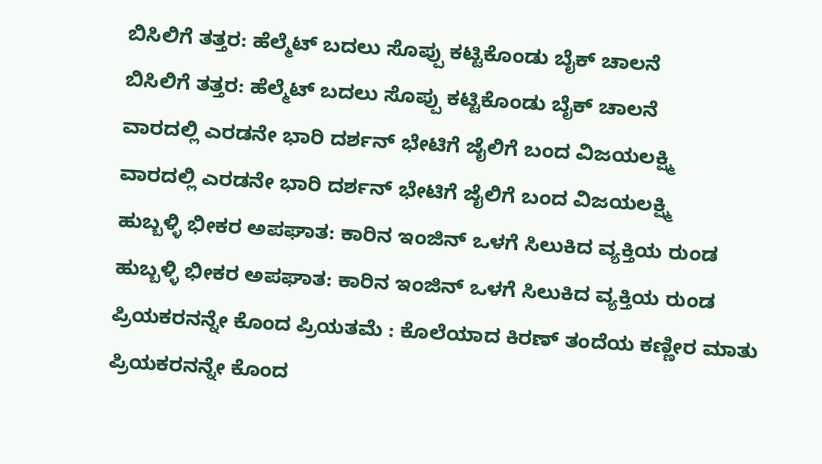ಬಿಸಿಲಿಗೆ ತತ್ತರ: ಹೆಲ್ಮೆಟ್ ಬದಲು ಸೊಪ್ಪು ಕಟ್ಟಿಕೊಂಡು ಬೈಕ್ ಚಾಲನೆ
ಬಿಸಿಲಿಗೆ ತತ್ತರ: ಹೆಲ್ಮೆಟ್ ಬದಲು ಸೊಪ್ಪು ಕಟ್ಟಿಕೊಂಡು ಬೈಕ್ ಚಾಲನೆ
ವಾರದಲ್ಲಿ ಎರಡನೇ ಭಾರಿ ದರ್ಶನ್ ಭೇಟಿಗೆ ಜೈಲಿಗೆ ಬಂದ ವಿಜಯಲಕ್ಷ್ಮಿ
ವಾರದಲ್ಲಿ ಎರಡನೇ ಭಾರಿ ದರ್ಶನ್ ಭೇಟಿಗೆ ಜೈಲಿಗೆ ಬಂದ ವಿಜಯಲಕ್ಷ್ಮಿ
ಹುಬ್ಬಳ್ಳಿ ಭೀಕರ ಅಪಘಾತ: ಕಾರಿನ ಇಂಜಿನ್ ಒಳಗೆ ಸಿಲುಕಿದ ವ್ಯಕ್ತಿಯ ರುಂಡ
ಹುಬ್ಬಳ್ಳಿ ಭೀಕರ ಅಪಘಾತ: ಕಾರಿನ ಇಂಜಿನ್ ಒಳಗೆ ಸಿಲುಕಿದ ವ್ಯಕ್ತಿಯ ರುಂಡ
ಪ್ರಿಯಕರನನ್ನೇ ಕೊಂದ ಪ್ರಿಯತಮೆ : ಕೊಲೆಯಾದ ಕಿರಣ್ ತಂದೆಯ ಕಣ್ಣೀರ ಮಾತು
ಪ್ರಿಯಕರನನ್ನೇ ಕೊಂದ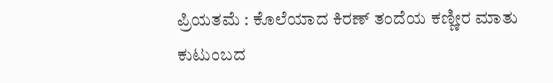ಪ್ರಿಯತಮೆ : ಕೊಲೆಯಾದ ಕಿರಣ್ ತಂದೆಯ ಕಣ್ಣೀರ ಮಾತು
ಕುಟುಂಬದ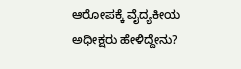ಆರೋಪಕ್ಕೆ ವೈದ್ಯಕೀಯ ಅಧೀಕ್ಷರು ಹೇಳಿದ್ದೇನು?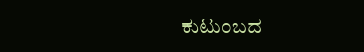ಕುಟುಂಬದ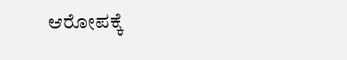ಆರೋಪಕ್ಕೆ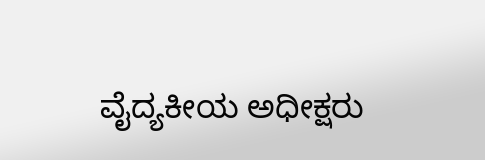ವೈದ್ಯಕೀಯ ಅಧೀಕ್ಷರು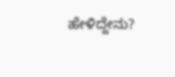ಹೇಳಿದ್ದೇನು?